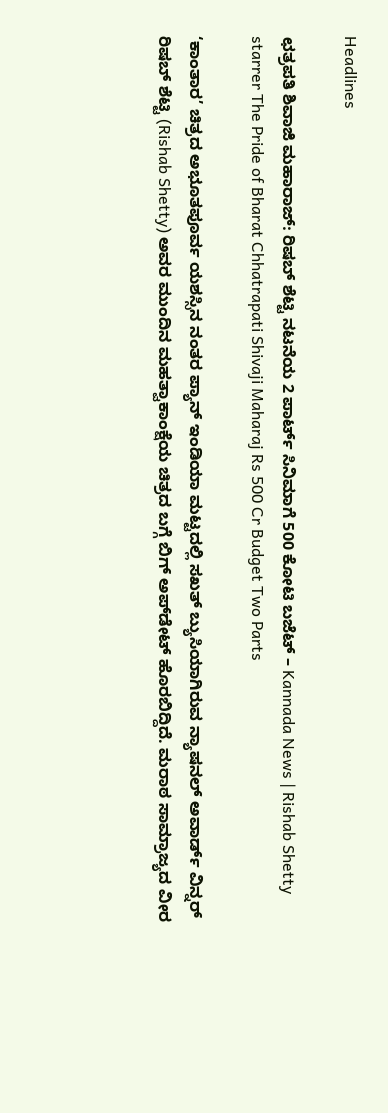Headlines

ಛತ್ರಪತಿ ಶಿವಾಜಿ ಮಹಾರಾಜ್: ರಿಷಬ್ ಶೆಟ್ಟಿ ನಟನೆಯ 2 ಪಾರ್ಟ್ ಸಿನಿಮಾಗೆ 500 ಕೋಟಿ ಬಜೆಟ್ – Kannada News | Rishab Shetty starrer The Pride of Bharat Chhatrapati Shivaji Maharaj Rs 500 Cr Budget Two Parts

‘ಕಾಂತಾರ’ ಚಿತ್ರದ ಅಭೂತಪೂರ್ವ ಯಶಸ್ಸಿನ ನಂತರ ಪ್ಯಾನ್ ಇಂಡಿಯಾ ಮಟ್ಟದಲ್ಲಿ ಸಖತ್ ಬ್ಯುಸಿಯಾಗಿರುವ ನ್ಯಾಷನಲ್ ಅವಾರ್ಡ್ ವಿನ್ನರ್ ರಿಷಬ್ ಶೆಟ್ಟಿ (Rishab Shetty) ಅವರ ಮುಂದಿನ ಮಹತ್ವಾಕಾಂಕ್ಷೆಯ ಚಿತ್ರದ ಬಗ್ಗೆ ಬಿಗ್ ಅಪ್‌ಡೇಟ್ ಹೊರಬಿದ್ದಿದೆ. ಮರಾಠ ಸಾಮ್ರಾಜ್ಯದ ವೀರ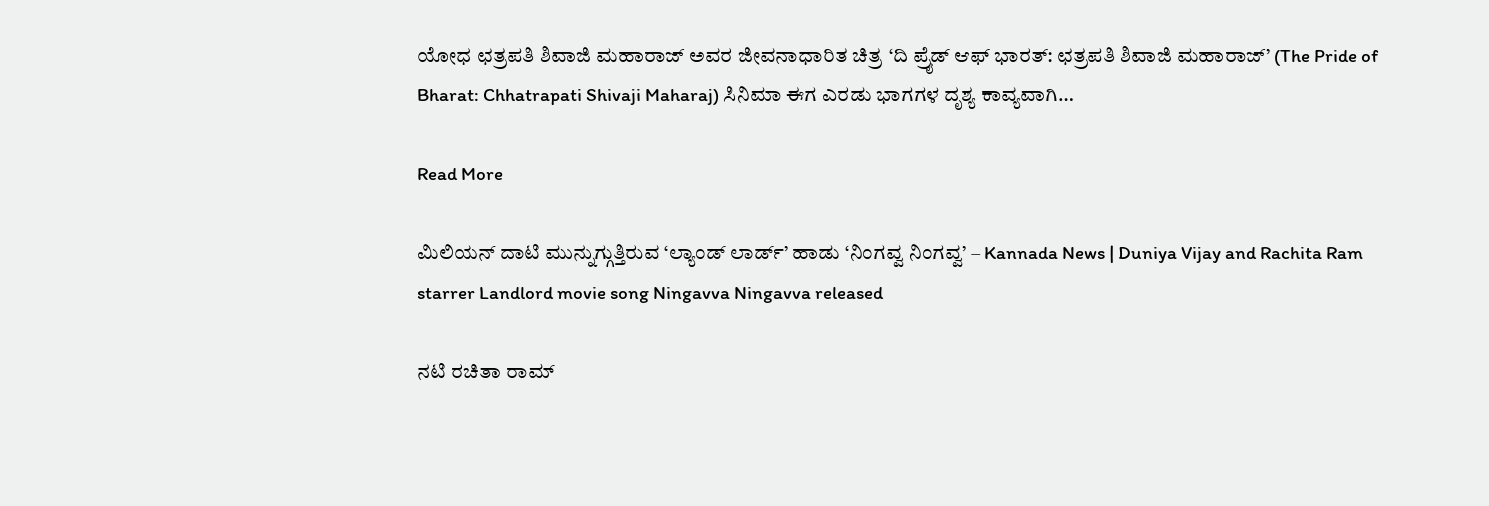ಯೋಧ ಛತ್ರಪತಿ ಶಿವಾಜಿ ಮಹಾರಾಜ್ ಅವರ ಜೀವನಾಧಾರಿತ ಚಿತ್ರ ‘ದಿ ಪ್ರೈಡ್ ಆಫ್ ಭಾರತ್: ಛತ್ರಪತಿ ಶಿವಾಜಿ ಮಹಾರಾಜ್’ (The Pride of Bharat: Chhatrapati Shivaji Maharaj) ಸಿನಿಮಾ ಈಗ ಎರಡು ಭಾಗಗಳ ದೃಶ್ಯ ಕಾವ್ಯವಾಗಿ…

Read More

ಮಿಲಿಯನ್ ದಾಟಿ ಮುನ್ನುಗ್ಗುತ್ತಿರುವ ‘ಲ್ಯಾಂಡ್ ಲಾರ್ಡ್’ ಹಾಡು ‘ನಿಂಗವ್ವ ನಿಂಗವ್ವ’ – Kannada News | Duniya Vijay and Rachita Ram starrer Landlord movie song Ningavva Ningavva released

ನಟಿ ರಚಿತಾ ರಾಮ್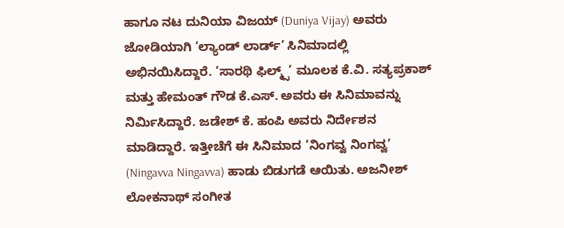ಹಾಗೂ ನಟ ದುನಿಯಾ ವಿಜಯ್ (Duniya Vijay) ಅವರು ಜೋಡಿಯಾಗಿ ‘ಲ್ಯಾಂಡ್ ಲಾರ್ಡ್’ ಸಿನಿಮಾದಲ್ಲಿ ಅಭಿನಯಿಸಿದ್ದಾರೆ. ‘ಸಾರಥಿ ಫಿಲ್ಮ್ಸ್’ ಮೂಲಕ ಕೆ.ವಿ. ಸತ್ಯಪ್ರಕಾಶ್ ಮತ್ತು ಹೇಮಂತ್ ಗೌಡ ಕೆ.ಎಸ್. ಅವರು ಈ ಸಿನಿಮಾವನ್ನು ನಿರ್ಮಿಸಿದ್ದಾರೆ. ಜಡೇಶ್ ಕೆ. ಹಂಪಿ ಅವರು ನಿರ್ದೇಶನ ಮಾಡಿದ್ದಾರೆ. ಇತ್ತೀಚೆಗೆ ಈ ಸಿನಿಮಾದ ‘ನಿಂಗವ್ವ ನಿಂಗವ್ವ’ (Ningavva Ningavva) ಹಾಡು ಬಿಡುಗಡೆ ಆಯಿತು. ಅಜನೀಶ್ ಲೋಕನಾಥ್ ಸಂಗೀತ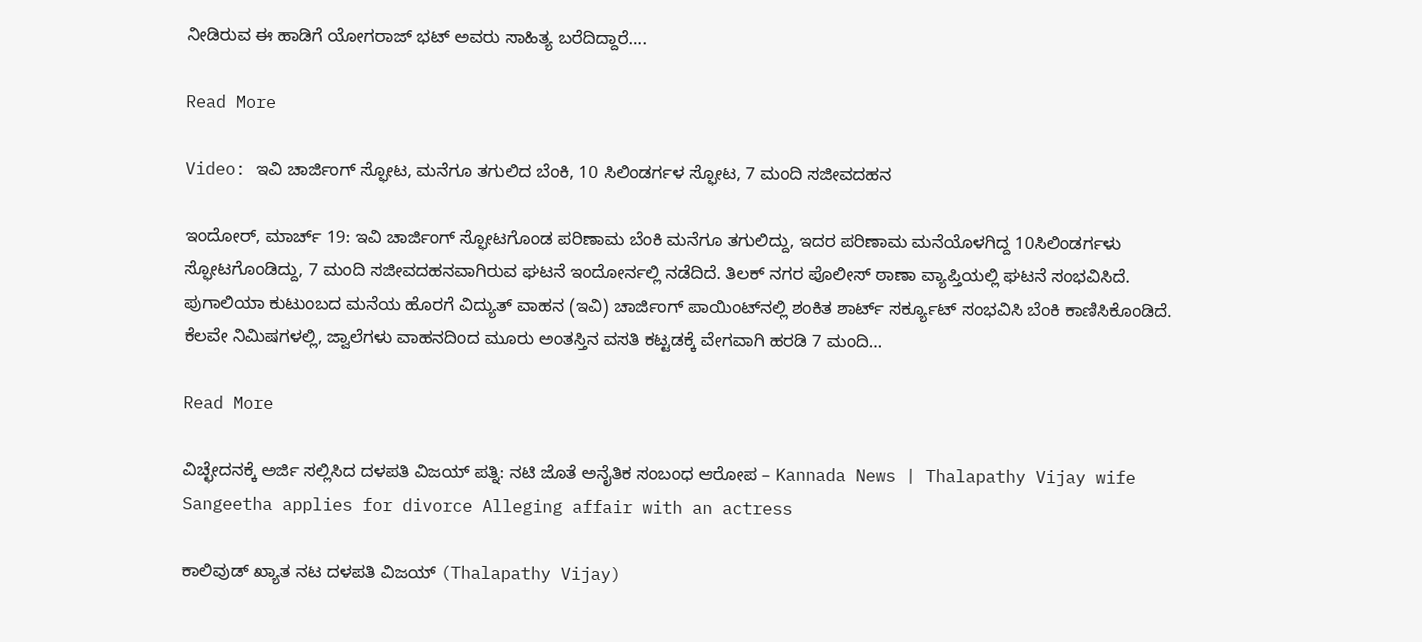ನೀಡಿರುವ ಈ ಹಾಡಿಗೆ ಯೋಗರಾಜ್ ಭಟ್ ಅವರು ಸಾಹಿತ್ಯ ಬರೆದಿದ್ದಾರೆ….

Read More

Video: ಇವಿ ಚಾರ್ಜಿಂಗ್ ಸ್ಫೋಟ, ಮನೆಗೂ ತಗುಲಿದ ಬೆಂಕಿ, 10 ಸಿಲಿಂಡರ್ಗಳ ಸ್ಫೋಟ, 7 ಮಂದಿ ಸಜೀವದಹನ

ಇಂದೋರ್, ಮಾರ್ಚ್ 19: ಇವಿ ಚಾರ್ಜಿಂಗ್ ಸ್ಫೋಟಗೊಂಡ ಪರಿಣಾಮ ಬೆಂಕಿ ಮನೆಗೂ ತಗುಲಿದ್ದು, ಇದರ ಪರಿಣಾಮ ಮನೆಯೊಳಗಿದ್ದ 10ಸಿಲಿಂಡರ್ಗಳು ಸ್ಫೋಟಗೊಂಡಿದ್ದು, 7 ಮಂದಿ ಸಜೀವದಹನವಾಗಿರುವ ಘಟನೆ ಇಂದೋರ್ನಲ್ಲಿ ನಡೆದಿದೆ. ತಿಲಕ್ ನಗರ ಪೊಲೀಸ್ ಠಾಣಾ ವ್ಯಾಪ್ತಿಯಲ್ಲಿ ಘಟನೆ ಸಂಭವಿಸಿದೆ. ಪುಗಾಲಿಯಾ ಕುಟುಂಬದ ಮನೆಯ ಹೊರಗೆ ವಿದ್ಯುತ್ ವಾಹನ (ಇವಿ) ಚಾರ್ಜಿಂಗ್ ಪಾಯಿಂಟ್‌ನಲ್ಲಿ ಶಂಕಿತ ಶಾರ್ಟ್ ಸರ್ಕ್ಯೂಟ್ ಸಂಭವಿಸಿ ಬೆಂಕಿ ಕಾಣಿಸಿಕೊಂಡಿದೆ. ಕೆಲವೇ ನಿಮಿಷಗಳಲ್ಲಿ, ಜ್ವಾಲೆಗಳು ವಾಹನದಿಂದ ಮೂರು ಅಂತಸ್ತಿನ ವಸತಿ ಕಟ್ಟಡಕ್ಕೆ ವೇಗವಾಗಿ ಹರಡಿ 7 ಮಂದಿ…

Read More

ವಿಚ್ಛೇದನಕ್ಕೆ ಅರ್ಜಿ ಸಲ್ಲಿಸಿದ ದಳಪತಿ ವಿಜಯ್ ಪತ್ನಿ: ನಟಿ ಜೊತೆ ಅನೈತಿಕ ಸಂಬಂಧ ಆರೋಪ – Kannada News | Thalapathy Vijay wife Sangeetha applies for divorce Alleging affair with an actress

ಕಾಲಿವುಡ್ ಖ್ಯಾತ ನಟ ದಳಪತಿ ವಿಜಯ್ (Thalapathy Vijay)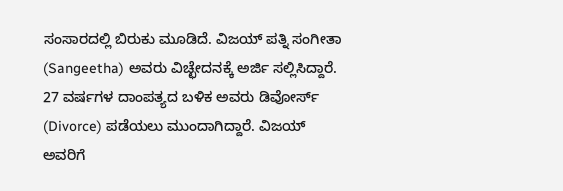ಸಂಸಾರದಲ್ಲಿ ಬಿರುಕು ಮೂಡಿದೆ. ವಿಜಯ್ ಪತ್ನಿ ಸಂಗೀತಾ (Sangeetha) ಅವರು ವಿಚ್ಛೇದನಕ್ಕೆ ಅರ್ಜಿ ಸಲ್ಲಿಸಿದ್ದಾರೆ. 27 ವರ್ಷಗಳ ದಾಂಪತ್ಯದ ಬಳಿಕ ಅವರು ಡಿವೋರ್ಸ್ (Divorce) ಪಡೆಯಲು ಮುಂದಾಗಿದ್ದಾರೆ. ವಿಜಯ್ ಅವರಿಗೆ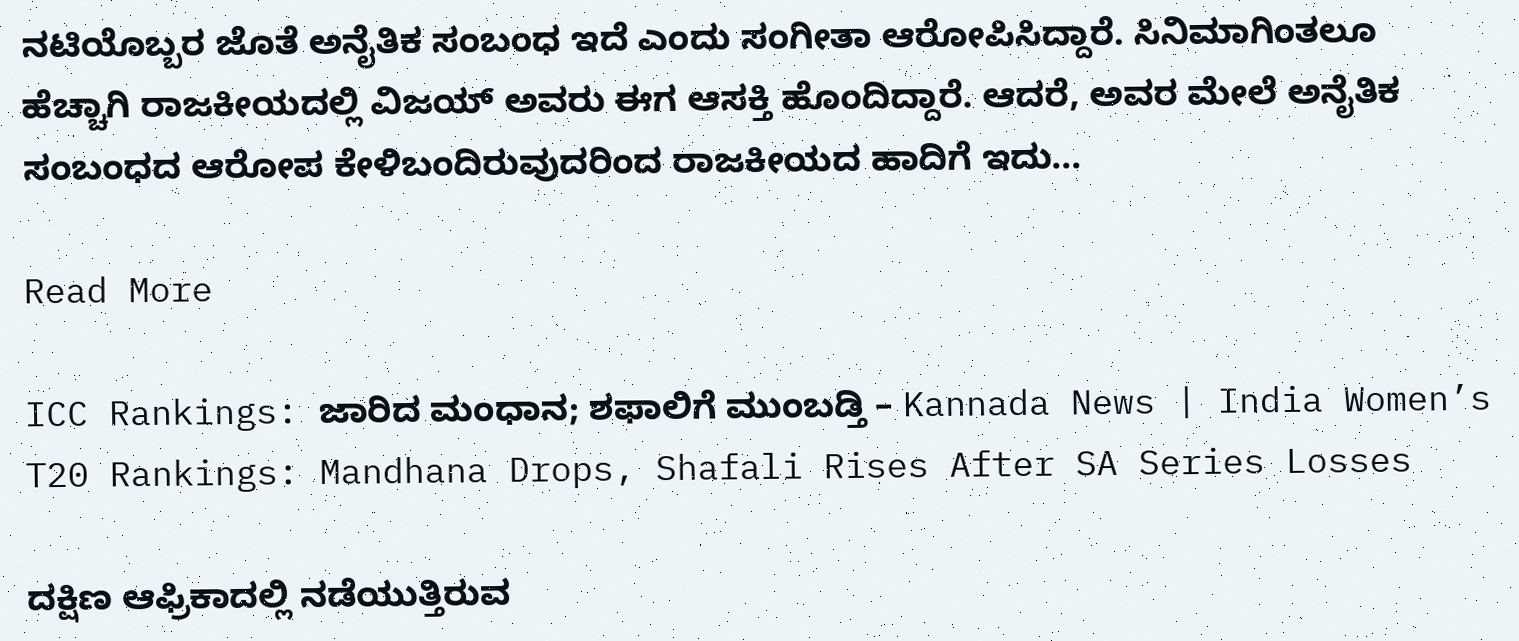ನಟಿಯೊಬ್ಬರ ಜೊತೆ ಅನೈತಿಕ ಸಂಬಂಧ ಇದೆ ಎಂದು ಸಂಗೀತಾ ಆರೋಪಿಸಿದ್ದಾರೆ. ಸಿನಿಮಾಗಿಂತಲೂ ಹೆಚ್ಚಾಗಿ ರಾಜಕೀಯದಲ್ಲಿ ವಿಜಯ್ ಅವರು ಈಗ ಆಸಕ್ತಿ ಹೊಂದಿದ್ದಾರೆ. ಆದರೆ, ಅವರ ಮೇಲೆ ಅನೈತಿಕ ಸಂಬಂಧದ ಆರೋಪ ಕೇಳಿಬಂದಿರುವುದರಿಂದ ರಾಜಕೀಯದ ಹಾದಿಗೆ ಇದು…

Read More

ICC Rankings: ಜಾರಿದ ಮಂಧಾನ; ಶಫಾಲಿಗೆ ಮುಂಬಡ್ತಿ – Kannada News | India Women’s T20 Rankings: Mandhana Drops, Shafali Rises After SA Series Losses

ದಕ್ಷಿಣ ಆಫ್ರಿಕಾದಲ್ಲಿ ನಡೆಯುತ್ತಿರುವ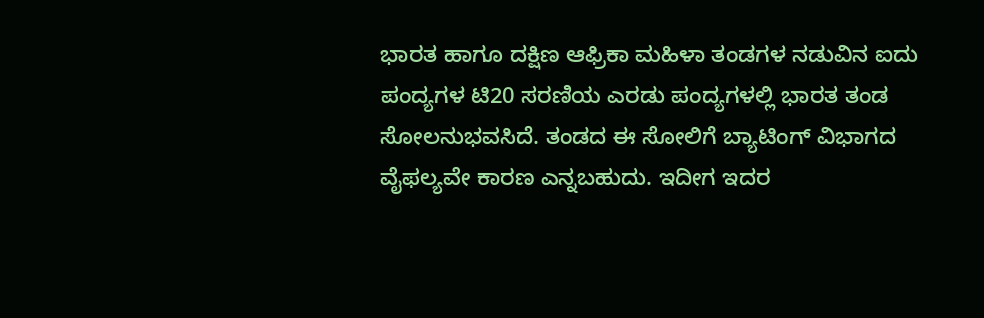ಭಾರತ ಹಾಗೂ ದಕ್ಷಿಣ ಆಫ್ರಿಕಾ ಮಹಿಳಾ ತಂಡಗಳ ನಡುವಿನ ಐದು ಪಂದ್ಯಗಳ ಟಿ20 ಸರಣಿಯ ಎರಡು ಪಂದ್ಯಗಳಲ್ಲಿ ಭಾರತ ತಂಡ ಸೋಲನುಭವಸಿದೆ. ತಂಡದ ಈ ಸೋಲಿಗೆ ಬ್ಯಾಟಿಂಗ್‌ ವಿಭಾಗದ ವೈಫಲ್ಯವೇ ಕಾರಣ ಎನ್ನಬಹುದು. ಇದೀಗ ಇದರ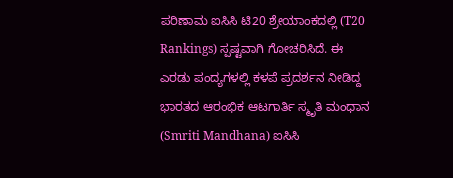ಪರಿಣಾಮ ಐಸಿಸಿ ಟಿ20 ಶ್ರೇಯಾಂಕದಲ್ಲಿ (T20 Rankings) ಸ್ಪಷ್ಟವಾಗಿ ಗೋಚರಿಸಿದೆ. ಈ ಎರಡು ಪಂದ್ಯಗಳಲ್ಲಿ ಕಳಪೆ ಪ್ರದರ್ಶನ ನೀಡಿದ್ದ ಭಾರತದ ಆರಂಭಿಕ ಆಟಗಾರ್ತಿ ಸ್ಮೃತಿ ಮಂಧಾನ (Smriti Mandhana) ಐಸಿಸಿ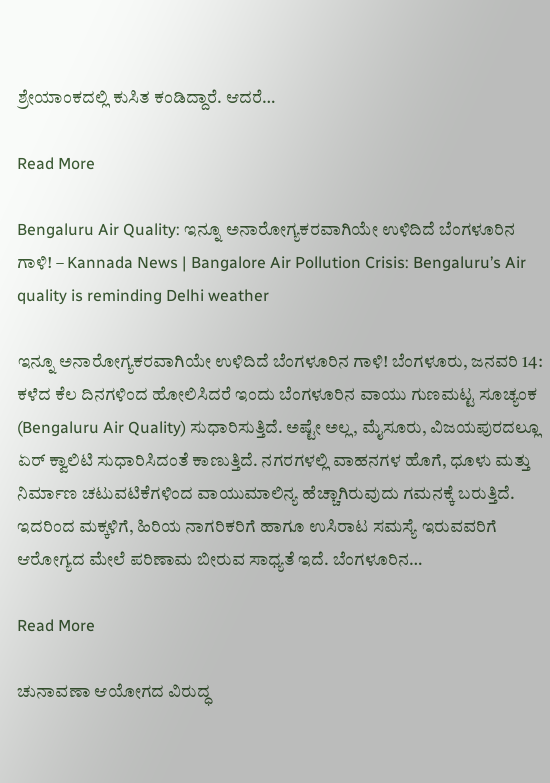ಶ್ರೇಯಾಂಕದಲ್ಲಿ ಕುಸಿತ ಕಂಡಿದ್ದಾರೆ. ಆದರೆ…

Read More

Bengaluru Air Quality: ಇನ್ನೂ ಅನಾರೋಗ್ಯಕರವಾಗಿಯೇ ಉಳಿದಿದೆ ಬೆಂಗಳೂರಿನ ಗಾಳಿ! – Kannada News | Bangalore Air Pollution Crisis: Bengaluru’s Air quality is reminding Delhi weather

ಇನ್ನೂ ಅನಾರೋಗ್ಯಕರವಾಗಿಯೇ ಉಳಿದಿದೆ ಬೆಂಗಳೂರಿನ ಗಾಳಿ! ಬೆಂಗಳೂರು, ಜನವರಿ 14: ಕಳೆದ ಕೆಲ ದಿನಗಳಿಂದ ಹೋಲಿಸಿದರೆ ಇಂದು ಬೆಂಗಳೂರಿನ ವಾಯು ಗುಣಮಟ್ಟ ಸೂಚ್ಯಂಕ (Bengaluru Air Quality) ಸುಧಾರಿಸುತ್ತಿದೆ. ಅಷ್ಟೇ ಅಲ್ಲ, ಮೈಸೂರು, ವಿಜಯಪುರದಲ್ಲೂ ಏರ್ ಕ್ವಾಲಿಟಿ ಸುಧಾರಿಸಿದಂತೆ ಕಾಣುತ್ತಿದೆ. ನಗರಗಳಲ್ಲಿ ವಾಹನಗಳ ಹೊಗೆ, ಧೂಳು ಮತ್ತು ನಿರ್ಮಾಣ ಚಟುವಟಿಕೆಗಳಿಂದ ವಾಯುಮಾಲಿನ್ಯ ಹೆಚ್ಚಾಗಿರುವುದು ಗಮನಕ್ಕೆ ಬರುತ್ತಿದೆ. ಇದರಿಂದ ಮಕ್ಕಳಿಗೆ, ಹಿರಿಯ ನಾಗರಿಕರಿಗೆ ಹಾಗೂ ಉಸಿರಾಟ ಸಮಸ್ಯೆ ಇರುವವರಿಗೆ ಆರೋಗ್ಯದ ಮೇಲೆ ಪರಿಣಾಮ ಬೀರುವ ಸಾಧ್ಯತೆ ಇದೆ. ಬೆಂಗಳೂರಿನ…

Read More

ಚುನಾವಣಾ ಆಯೋಗದ ವಿರುದ್ಧ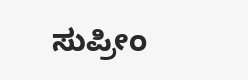ಸುಪ್ರೀಂ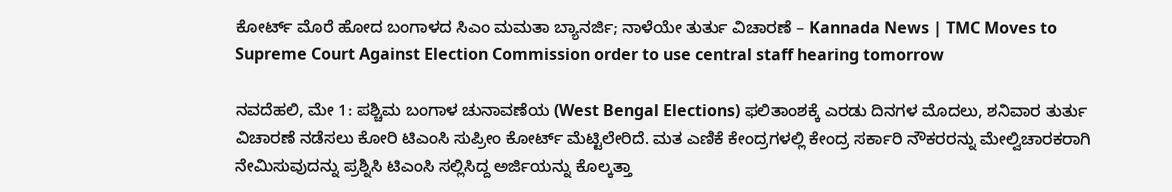ಕೋರ್ಟ್ ಮೊರೆ ಹೋದ ಬಂಗಾಳದ ಸಿಎಂ ಮಮತಾ ಬ್ಯಾನರ್ಜಿ; ನಾಳೆಯೇ ತುರ್ತು ವಿಚಾರಣೆ – Kannada News | TMC Moves to Supreme Court Against Election Commission order to use central staff hearing tomorrow

ನವದೆಹಲಿ, ಮೇ 1: ಪಶ್ಚಿಮ ಬಂಗಾಳ ಚುನಾವಣೆಯ (West Bengal Elections) ಫಲಿತಾಂಶಕ್ಕೆ ಎರಡು ದಿನಗಳ ಮೊದಲು, ಶನಿವಾರ ತುರ್ತು ವಿಚಾರಣೆ ನಡೆಸಲು ಕೋರಿ ಟಿಎಂಸಿ ಸುಪ್ರೀಂ ಕೋರ್ಟ್ ಮೆಟ್ಟಿಲೇರಿದೆ. ಮತ ಎಣಿಕೆ ಕೇಂದ್ರಗಳಲ್ಲಿ ಕೇಂದ್ರ ಸರ್ಕಾರಿ ನೌಕರರನ್ನು ಮೇಲ್ವಿಚಾರಕರಾಗಿ ನೇಮಿಸುವುದನ್ನು ಪ್ರಶ್ನಿಸಿ ಟಿಎಂಸಿ ಸಲ್ಲಿಸಿದ್ದ ಅರ್ಜಿಯನ್ನು ಕೊಲ್ಕತ್ತಾ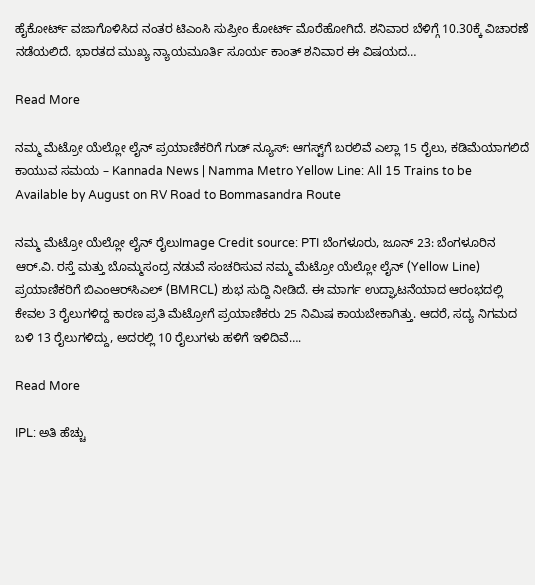ಹೈಕೋರ್ಟ್ ವಜಾಗೊಳಿಸಿದ ನಂತರ ಟಿಎಂಸಿ ಸುಪ್ರೀಂ ಕೋರ್ಟ್ ಮೊರೆಹೋಗಿದೆ. ಶನಿವಾರ ಬೆಳಿಗ್ಗೆ 10.30ಕ್ಕೆ ವಿಚಾರಣೆ ನಡೆಯಲಿದೆ. ಭಾರತದ ಮುಖ್ಯ ನ್ಯಾಯಮೂರ್ತಿ ಸೂರ್ಯ ಕಾಂತ್ ಶನಿವಾರ ಈ ವಿಷಯದ…

Read More

ನಮ್ಮ ಮೆಟ್ರೋ ಯೆಲ್ಲೋ ಲೈನ್ ಪ್ರಯಾಣಿಕರಿಗೆ ಗುಡ್ ನ್ಯೂಸ್: ಆಗಸ್ಟ್‌ಗೆ ಬರಲಿವೆ ಎಲ್ಲಾ 15 ರೈಲು, ಕಡಿಮೆಯಾಗಲಿದೆ ಕಾಯುವ ಸಮಯ – Kannada News | Namma Metro Yellow Line: All 15 Trains to be Available by August on RV Road to Bommasandra Route

ನಮ್ಮ ಮೆಟ್ರೋ ಯೆಲ್ಲೋ ಲೈನ್ ರೈಲುImage Credit source: PTI ಬೆಂಗಳೂರು, ಜೂನ್ 23: ಬೆಂಗಳೂರಿನ ಆರ್.ವಿ. ರಸ್ತೆ ಮತ್ತು ಬೊಮ್ಮಸಂದ್ರ ನಡುವೆ ಸಂಚರಿಸುವ ನಮ್ಮ ಮೆಟ್ರೋ ಯೆಲ್ಲೋ ಲೈನ್ (Yellow Line) ಪ್ರಯಾಣಿಕರಿಗೆ ಬಿಎಂಆರ್‌ಸಿಎಲ್ (BMRCL) ಶುಭ ಸುದ್ದಿ ನೀಡಿದೆ. ಈ ಮಾರ್ಗ ಉದ್ಘಾಟನೆಯಾದ ಆರಂಭದಲ್ಲಿ ಕೇವಲ 3 ರೈಲುಗಳಿದ್ದ ಕಾರಣ ಪ್ರತಿ ಮೆಟ್ರೋಗೆ ಪ್ರಯಾಣಿಕರು 25 ನಿಮಿಷ ಕಾಯಬೇಕಾಗಿತ್ತು. ಆದರೆ, ಸದ್ಯ ನಿಗಮದ ಬಳಿ 13 ರೈಲುಗಳಿದ್ದು, ಅದರಲ್ಲಿ 10 ರೈಲುಗಳು ಹಳಿಗೆ ಇಳಿದಿವೆ….

Read More

IPL: ಅತಿ ಹೆಚ್ಚು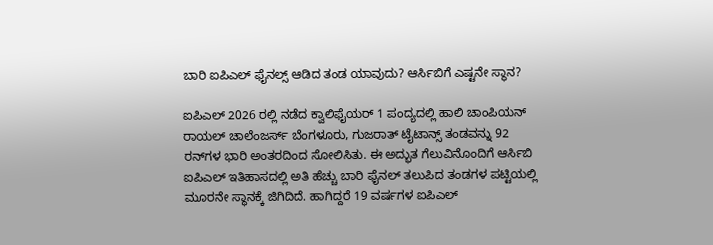ಬಾರಿ ಐಪಿಎಲ್ ಫೈನಲ್ಸ್ ಆಡಿದ ತಂಡ ಯಾವುದು? ಆರ್ಸಿಬಿಗೆ ಎಷ್ಟನೇ ಸ್ಥಾನ?

ಐಪಿಎಲ್ 2026 ರಲ್ಲಿ ನಡೆದ ಕ್ವಾಲಿಫೈಯರ್ 1 ಪಂದ್ಯದಲ್ಲಿ ಹಾಲಿ ಚಾಂಪಿಯನ್ ರಾಯಲ್ ಚಾಲೆಂಜರ್ಸ್ ಬೆಂಗಳೂರು, ಗುಜರಾತ್ ಟೈಟಾನ್ಸ್ ತಂಡವನ್ನು 92 ರನ್‌ಗಳ ಭಾರಿ ಅಂತರದಿಂದ ಸೋಲಿಸಿತು. ಈ ಅದ್ಭುತ ಗೆಲುವಿನೊಂದಿಗೆ ಆರ್ಸಿಬಿ ಐಪಿಎಲ್ ಇತಿಹಾಸದಲ್ಲಿ ಅತಿ ಹೆಚ್ಚು ಬಾರಿ ಫೈನಲ್ ತಲುಪಿದ ತಂಡಗಳ ಪಟ್ಟಿಯಲ್ಲಿ ಮೂರನೇ ಸ್ಥಾನಕ್ಕೆ ಜಿಗಿದಿದೆ. ಹಾಗಿದ್ದರೆ 19 ವರ್ಷಗಳ ಐಪಿಎಲ್‌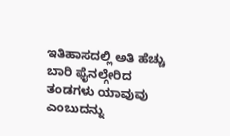ಇತಿಹಾಸದಲ್ಲಿ ಅತಿ ಹೆಚ್ಚು ಬಾರಿ ಫೈನಲ್ಗೇರಿದ ತಂಡಗಳು ಯಾವುವು ಎಂಬುದನ್ನು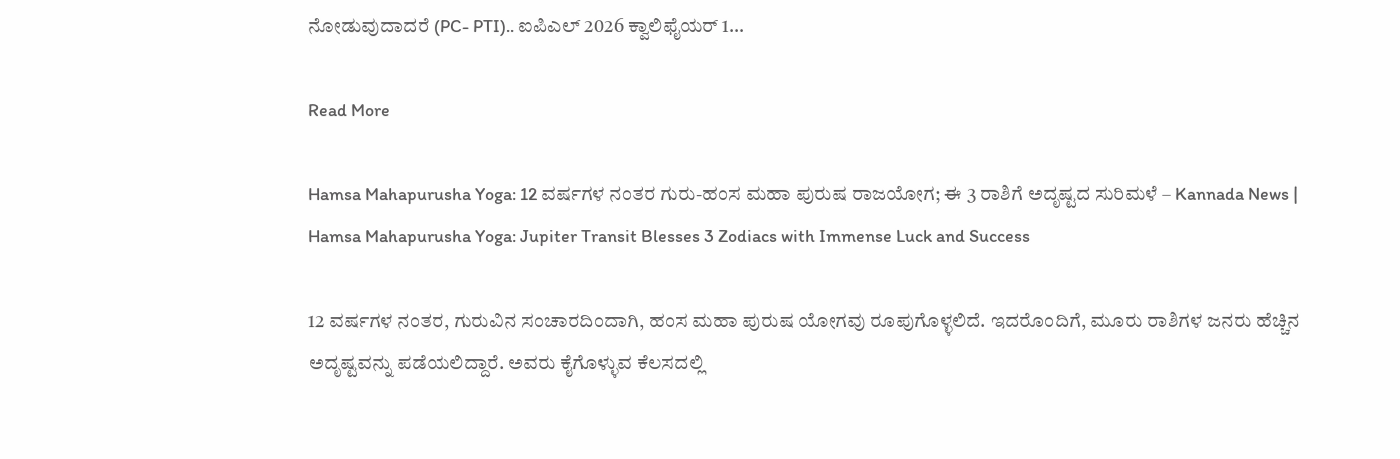ನೋಡುವುದಾದರೆ (PC- PTI).. ಐಪಿಎಲ್ 2026 ಕ್ವಾಲಿಫೈಯರ್ 1…

Read More

Hamsa Mahapurusha Yoga: 12 ವರ್ಷಗಳ ನಂತರ ಗುರು-ಹಂಸ ಮಹಾ ಪುರುಷ ರಾಜಯೋಗ; ಈ 3 ರಾಶಿಗೆ ಅದೃಷ್ಟದ ಸುರಿಮಳೆ – Kannada News | Hamsa Mahapurusha Yoga: Jupiter Transit Blesses 3 Zodiacs with Immense Luck and Success

12 ವರ್ಷಗಳ ನಂತರ, ಗುರುವಿನ ಸಂಚಾರದಿಂದಾಗಿ, ಹಂಸ ಮಹಾ ಪುರುಷ ಯೋಗವು ರೂಪುಗೊಳ್ಳಲಿದೆ. ಇದರೊಂದಿಗೆ, ಮೂರು ರಾಶಿಗಳ ಜನರು ಹೆಚ್ಚಿನ ಅದೃಷ್ಟವನ್ನು ಪಡೆಯಲಿದ್ದಾರೆ. ಅವರು ಕೈಗೊಳ್ಳುವ ಕೆಲಸದಲ್ಲಿ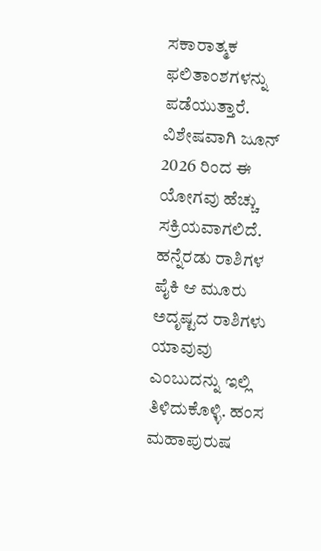ಸಕಾರಾತ್ಮಕ ಫಲಿತಾಂಶಗಳನ್ನು ಪಡೆಯುತ್ತಾರೆ. ವಿಶೇಷವಾಗಿ ಜೂನ್ 2026 ರಿಂದ ಈ ಯೋಗವು ಹೆಚ್ಚು ಸಕ್ರಿಯವಾಗಲಿದೆ. ಹನ್ನೆರಡು ರಾಶಿಗಳ ಪೈಕಿ ಆ ಮೂರು ಅದೃಷ್ಟದ ರಾಶಿಗಳು ಯಾವುವು ಎಂಬುದನ್ನು ಇಲ್ಲಿ ತಿಳಿದುಕೊಳ್ಳಿ. ಹಂಸ ಮಹಾಪುರುಷ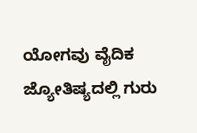ಯೋಗವು ವೈದಿಕ ಜ್ಯೋತಿಷ್ಯದಲ್ಲಿ ಗುರು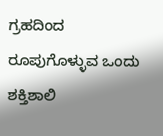ಗ್ರಹದಿಂದ ರೂಪುಗೊಳ್ಳುವ ಒಂದು ಶಕ್ತಿಶಾಲಿ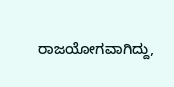ರಾಜಯೋಗವಾಗಿದ್ದು,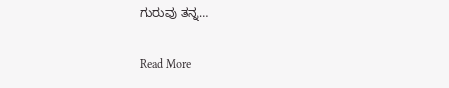ಗುರುವು ತನ್ನ…

Read More